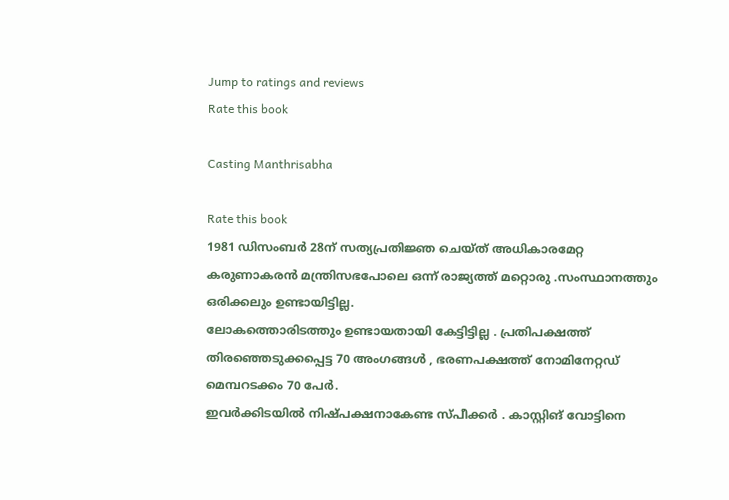Jump to ratings and reviews
Rate this book

Casting Manthrisabha

Rate this book
1981 ഡിസംബര്‍ 28ന് സത്യപ്രതിജ്ഞ ചെയ്ത് അധികാരമേറ്റ കരുണാകരന്‍ മന്ത്രിസഭപോലെ ഒന്ന് രാജ്യത്ത് മറ്റൊരു .സംസ്ഥാനത്തും ഒരിക്കലും ഉണ്ടായിട്ടില്ല.
ലോകത്തൊരിടത്തും ഉണ്ടായതായി കേട്ടിട്ടില്ല . പ്രതിപക്ഷത്ത് തിരഞ്ഞെടുക്കപ്പെട്ട 70 അംഗങ്ങള്‍ , ഭരണപക്ഷത്ത് നോമിനേറ്റഡ് മെമ്പറടക്കം 70 പേര്‍.
ഇവര്‍ക്കിടയില്‍ നിഷ്പക്ഷനാകേണ്ട സ്പീക്കര്‍ . കാസ്റ്റിങ് വോട്ടിനെ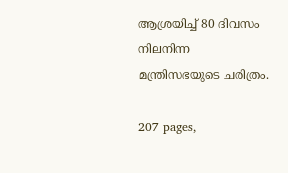ആശ്രയിച്ച് 80 ദിവസം നിലനിന്ന മന്ത്രിസഭയുടെ ചരിത്രം.

207 pages,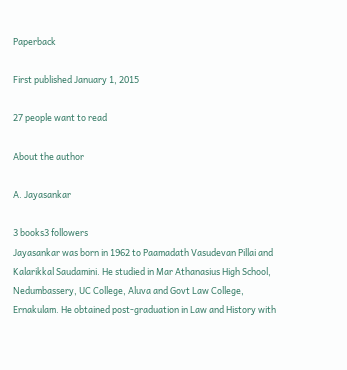Paperback

First published January 1, 2015

27 people want to read

About the author

A. Jayasankar

3 books3 followers
Jayasankar was born in 1962 to Paamadath Vasudevan Pillai and Kalarikkal Saudamini. He studied in Mar Athanasius High School, Nedumbassery, UC College, Aluva and Govt Law College, Ernakulam. He obtained post-graduation in Law and History with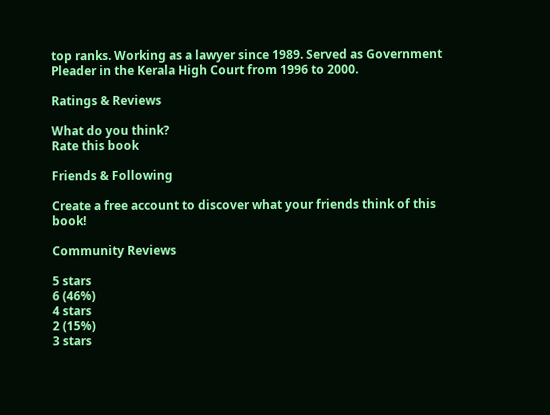top ranks. Working as a lawyer since 1989. Served as Government Pleader in the Kerala High Court from 1996 to 2000.

Ratings & Reviews

What do you think?
Rate this book

Friends & Following

Create a free account to discover what your friends think of this book!

Community Reviews

5 stars
6 (46%)
4 stars
2 (15%)
3 stars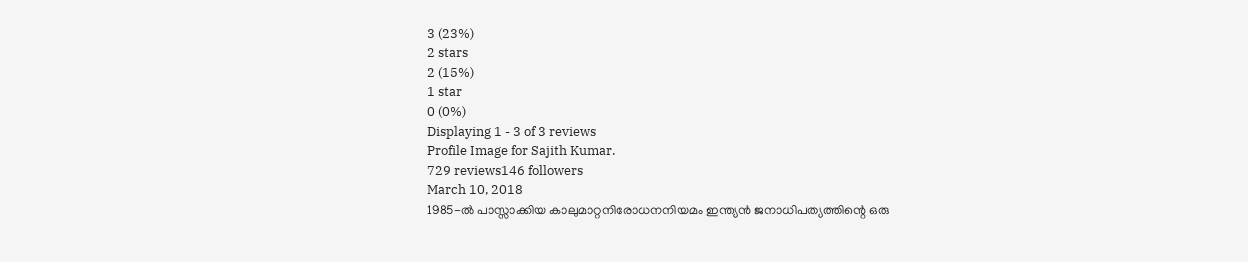3 (23%)
2 stars
2 (15%)
1 star
0 (0%)
Displaying 1 - 3 of 3 reviews
Profile Image for Sajith Kumar.
729 reviews146 followers
March 10, 2018
1985-ൽ പാസ്സാക്കിയ കാലുമാറ്റനിരോധനനിയമം ഇന്ത്യൻ ജനാധിപത്യത്തിന്റെ ഒരു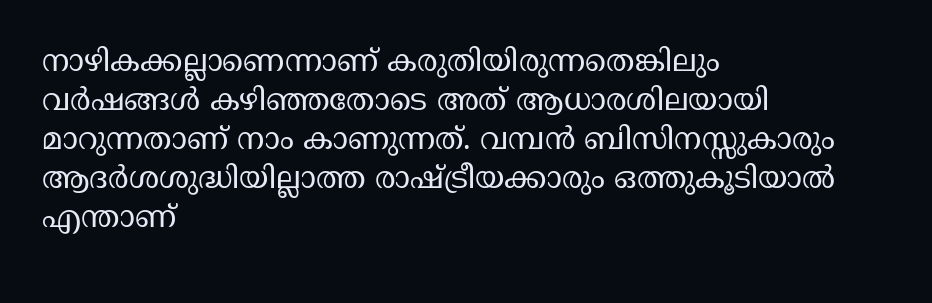നാഴികക്കല്ലാണെന്നാണ് കരുതിയിരുന്നതെങ്കിലും വർഷങ്ങൾ കഴിഞ്ഞതോടെ അത് ആധാരശിലയായി മാറുന്നതാണ് നാം കാണുന്നത്. വമ്പൻ ബിസിനസ്സുകാരും ആദർശശുദ്ധിയില്ലാത്ത രാഷ്ട്രീയക്കാരും ഒത്തുകൂടിയാൽ എന്താണ്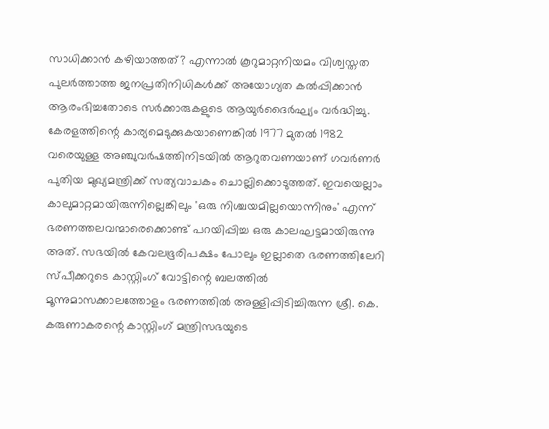സാധിക്കാൻ കഴിയാത്തത്? എന്നാൽ കൂറുമാറ്റനിയമം വിശ്വസ്തത പുലർത്താത്ത ജനപ്രതിനിധികൾക്ക് അയോഗ്യത കൽപ്പിക്കാൻ ആരംഭിച്ചതോടെ സർക്കാരുകളുടെ ആയുർദൈർഘ്യം വർദ്ധിച്ചു. കേരളത്തിന്റെ കാര്യമെടുക്കുകയാണെങ്കിൽ 1977 മുതൽ 1982 വരെയുള്ള അഞ്ചുവർഷത്തിനിടയിൽ ആറുതവണയാണ് ഗവർണർ പുതിയ മുഖ്യമന്ത്രിക്ക് സത്യവാചകം ചൊല്ലിക്കൊടുത്തത്. ഇവയെല്ലാം കാലുമാറ്റമായിരുന്നില്ലെങ്കിലും 'ഒരു നിശ്ചയമില്ലയൊന്നിനും' എന്ന് ഭരണത്തലവന്മാരെക്കൊണ്ട് പറയിപ്പിച്ച ഒരു കാലഘട്ടമായിരുന്നു അത്. സഭയിൽ കേവലഭൂരിപക്ഷം പോലും ഇല്ലാതെ ഭരണത്തിലേറി സ്പീക്കറുടെ കാസ്റ്റിംഗ് വോട്ടിന്റെ ബലത്തിൽ മൂന്നുമാസക്കാലത്തോളം ഭരണത്തിൽ അള്ളിപ്പിടിച്ചിരുന്ന ശ്രീ. കെ. കരുണാകരന്റെ കാസ്റ്റിംഗ് മന്ത്രിസഭയുടെ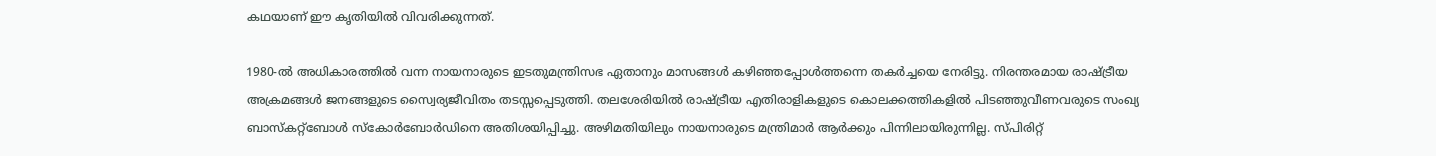കഥയാണ് ഈ കൃതിയിൽ വിവരിക്കുന്നത്.

1980-ൽ അധികാരത്തിൽ വന്ന നായനാരുടെ ഇടതുമന്ത്രിസഭ ഏതാനും മാസങ്ങൾ കഴിഞ്ഞപ്പോൾത്തന്നെ തകർച്ചയെ നേരിട്ടു. നിരന്തരമായ രാഷ്ട്രീയ അക്രമങ്ങൾ ജനങ്ങളുടെ സ്വൈര്യജീവിതം തടസ്സപ്പെടുത്തി. തലശേരിയിൽ രാഷ്ട്രീയ എതിരാളികളുടെ കൊലക്കത്തികളിൽ പിടഞ്ഞുവീണവരുടെ സംഖ്യ ബാസ്കറ്റ്ബോൾ സ്‌കോർബോർഡിനെ അതിശയിപ്പിച്ചു. അഴിമതിയിലും നായനാരുടെ മന്ത്രിമാർ ആർക്കും പിന്നിലായിരുന്നില്ല. സ്പിരിറ്റ്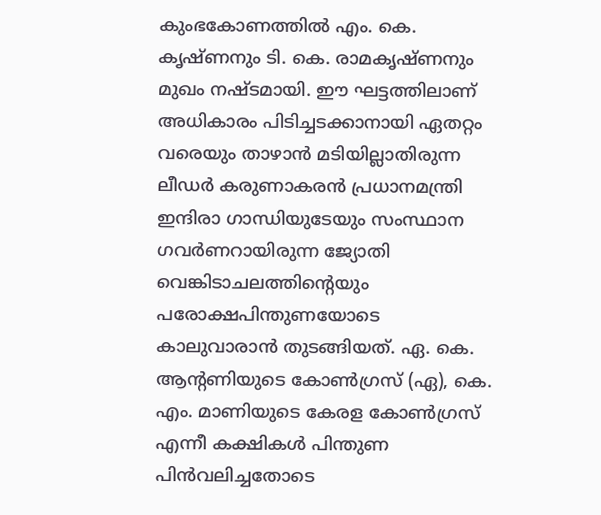കുംഭകോണത്തിൽ എം. കെ. കൃഷ്ണനും ടി. കെ. രാമകൃഷ്ണനും മുഖം നഷ്ടമായി. ഈ ഘട്ടത്തിലാണ് അധികാരം പിടിച്ചടക്കാനായി ഏതറ്റം വരെയും താഴാൻ മടിയില്ലാതിരുന്ന ലീഡർ കരുണാകരൻ പ്രധാനമന്ത്രി ഇന്ദിരാ ഗാന്ധിയുടേയും സംസ്ഥാന ഗവർണറായിരുന്ന ജ്യോതി വെങ്കിടാചലത്തിന്റെയും പരോക്ഷപിന്തുണയോടെ കാലുവാരാൻ തുടങ്ങിയത്. ഏ. കെ. ആന്റണിയുടെ കോൺഗ്രസ് (ഏ), കെ. എം. മാണിയുടെ കേരള കോൺഗ്രസ് എന്നീ കക്ഷികൾ പിന്തുണ പിൻവലിച്ചതോടെ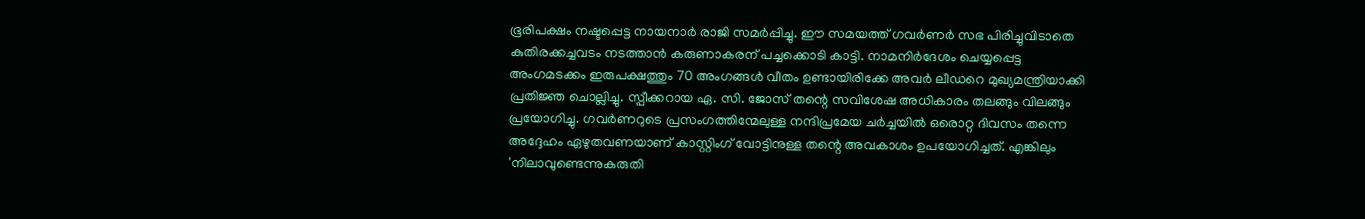ഭൂരിപക്ഷം നഷ്ടപ്പെട്ട നായനാർ രാജി സമർപ്പിച്ചു. ഈ സമയത്ത് ഗവർണർ സഭ പിരിച്ചുവിടാതെ കുതിരക്കച്ചവടം നടത്താൻ കരുണാകരന് പച്ചക്കൊടി കാട്ടി. നാമനിർദേശം ചെയ്യപ്പെട്ട അംഗമടക്കം ഇരുപക്ഷത്തും 70 അംഗങ്ങൾ വീതം ഉണ്ടായിരിക്കേ അവർ ലീഡറെ മുഖ്യമന്ത്രിയാക്കി പ്രതിജ്ഞ ചൊല്ലിച്ചു. സ്പീക്കറായ ഏ. സി. ജോസ് തന്റെ സവിശേഷ അധികാരം തലങ്ങും വിലങ്ങും പ്രയോഗിച്ചു. ഗവർണറുടെ പ്രസംഗത്തിന്മേലുള്ള നന്ദിപ്രമേയ ചർച്ചയിൽ ഒരൊറ്റ ദിവസം തന്നെ അദ്ദേഹം ഏഴുതവണയാണ് കാസ്റ്റിംഗ് വോട്ടിനുള്ള തന്റെ അവകാശം ഉപയോഗിച്ചത്. എങ്കിലും 'നിലാവുണ്ടെന്നുകരുതി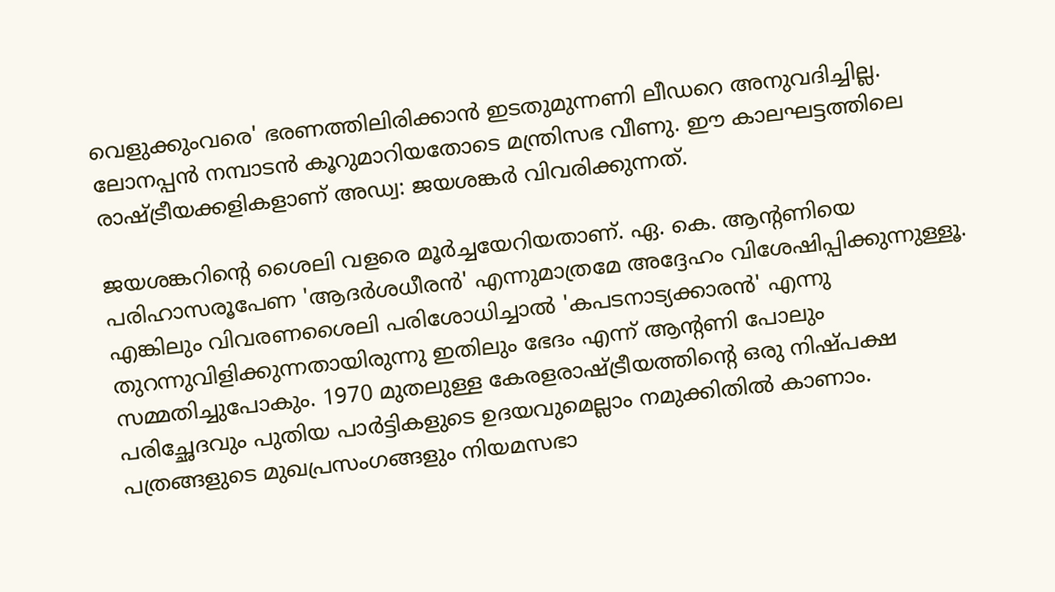വെളുക്കുംവരെ' ഭരണത്തിലിരിക്കാൻ ഇടതുമുന്നണി ലീഡറെ അനുവദിച്ചില്ല. ലോനപ്പൻ നമ്പാടൻ കൂറുമാറിയതോടെ മന്ത്രിസഭ വീണു. ഈ കാലഘട്ടത്തിലെ രാഷ്ട്രീയക്കളികളാണ് അഡ്വ: ജയശങ്കർ വിവരിക്കുന്നത്.

ജയശങ്കറിന്റെ ശൈലി വളരെ മൂർച്ചയേറിയതാണ്. ഏ. കെ. ആന്റണിയെ പരിഹാസരൂപേണ 'ആദർശധീരൻ' എന്നുമാത്രമേ അദ്ദേഹം വിശേഷിപ്പിക്കുന്നുള്ളൂ. എങ്കിലും വിവരണശൈലി പരിശോധിച്ചാൽ 'കപടനാട്യക്കാരൻ' എന്നു തുറന്നുവിളിക്കുന്നതായിരുന്നു ഇതിലും ഭേദം എന്ന് ആന്റണി പോലും സമ്മതിച്ചുപോകും. 1970 മുതലുള്ള കേരളരാഷ്ട്രീയത്തിന്റെ ഒരു നിഷ്പക്ഷ പരിച്ഛേദവും പുതിയ പാർട്ടികളുടെ ഉദയവുമെല്ലാം നമുക്കിതിൽ കാണാം. പത്രങ്ങളുടെ മുഖപ്രസംഗങ്ങളും നിയമസഭാ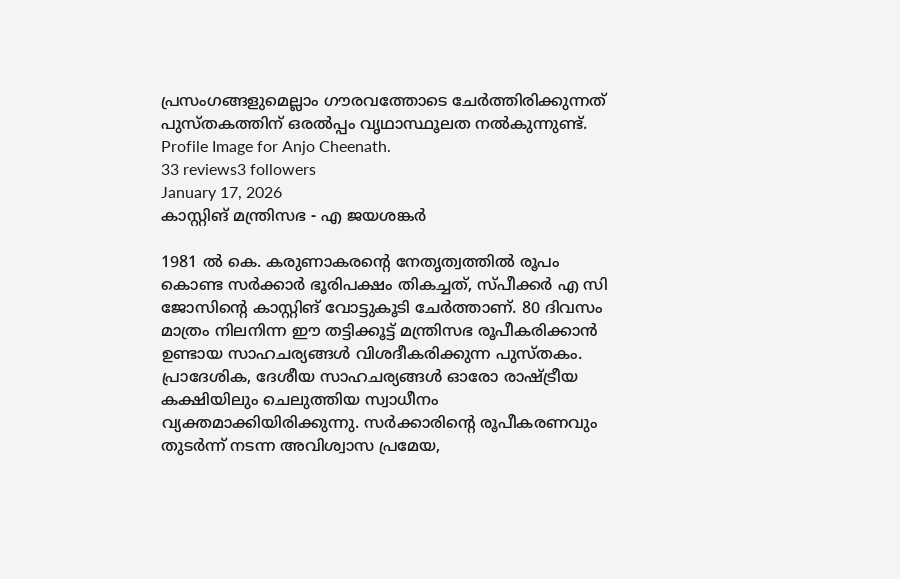പ്രസംഗങ്ങളുമെല്ലാം ഗൗരവത്തോടെ ചേർത്തിരിക്കുന്നത് പുസ്തകത്തിന് ഒരൽപ്പം വൃഥാസ്ഥൂലത നൽകുന്നുണ്ട്.
Profile Image for Anjo Cheenath.
33 reviews3 followers
January 17, 2026
കാസ്റ്റിങ് മന്ത്രിസഭ - എ ജയശങ്കർ

1981 ൽ കെ. കരുണാകരൻ്റെ നേതൃത്വത്തിൽ രൂപം കൊണ്ട സർക്കാർ ഭൂരിപക്ഷം തികച്ചത്, സ്പീക്കർ എ സി ജോസിൻ്റെ കാസ്റ്റിങ് വോട്ടുകൂടി ചേർത്താണ്. 80 ദിവസം മാത്രം നിലനിന്ന ഈ തട്ടിക്കൂട്ട് മന്ത്രിസഭ രൂപീകരിക്കാൻ ഉണ്ടായ സാഹചര്യങ്ങൾ വിശദീകരിക്കുന്ന പുസ്തകം. പ്രാദേശിക, ദേശീയ സാഹചര്യങ്ങൾ ഓരോ രാഷ്ട്രീയ കക്ഷിയിലും ചെലുത്തിയ സ്വാധീനം വ്യക്തമാക്കിയിരിക്കുന്നു. സർക്കാരിൻ്റെ രൂപീകരണവും തുടർന്ന് നടന്ന അവിശ്വാസ പ്രമേയ,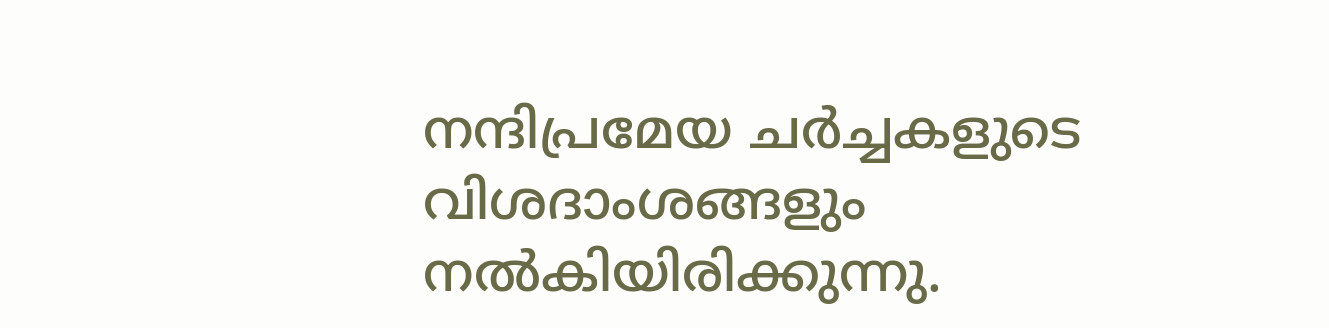നന്ദിപ്രമേയ ചർച്ചകളുടെ വിശദാംശങ്ങളും നൽകിയിരിക്കുന്നു.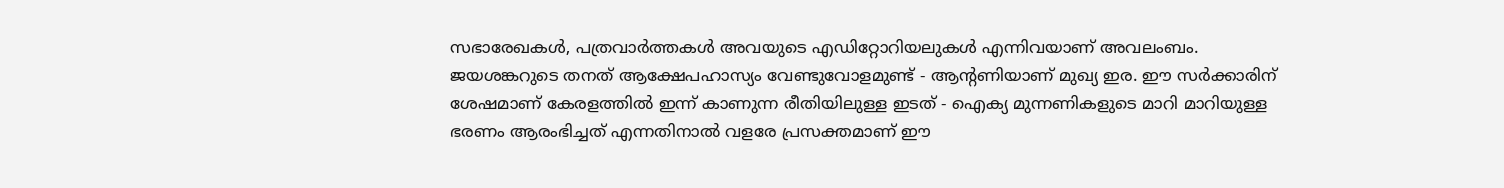സഭാരേഖകൾ, പത്രവാർത്തകൾ അവയുടെ എഡിറ്റോറിയലുകൾ എന്നിവയാണ് അവലംബം. ജയശങ്കറുടെ തനത് ആക്ഷേപഹാസ്യം വേണ്ടുവോളമുണ്ട് - ആൻ്റണിയാണ് മുഖ്യ ഇര. ഈ സർക്കാരിന് ശേഷമാണ് കേരളത്തിൽ ഇന്ന് കാണുന്ന രീതിയിലുള്ള ഇടത് - ഐക്യ മുന്നണികളുടെ മാറി മാറിയുള്ള ഭരണം ആരംഭിച്ചത് എന്നതിനാൽ വളരേ പ്രസക്തമാണ് ഈ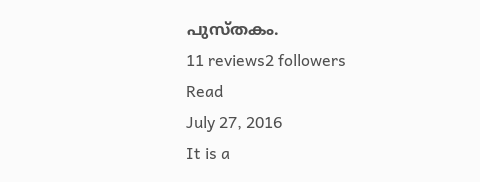പുസ്തകം.
11 reviews2 followers
Read
July 27, 2016
It is a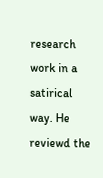research work in a satirical way. He reviewd the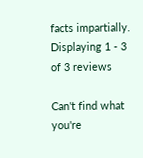facts impartially.
Displaying 1 - 3 of 3 reviews

Can't find what you're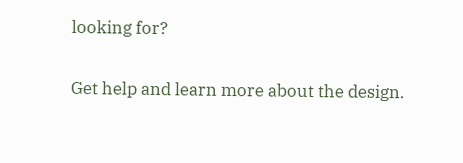looking for?

Get help and learn more about the design.